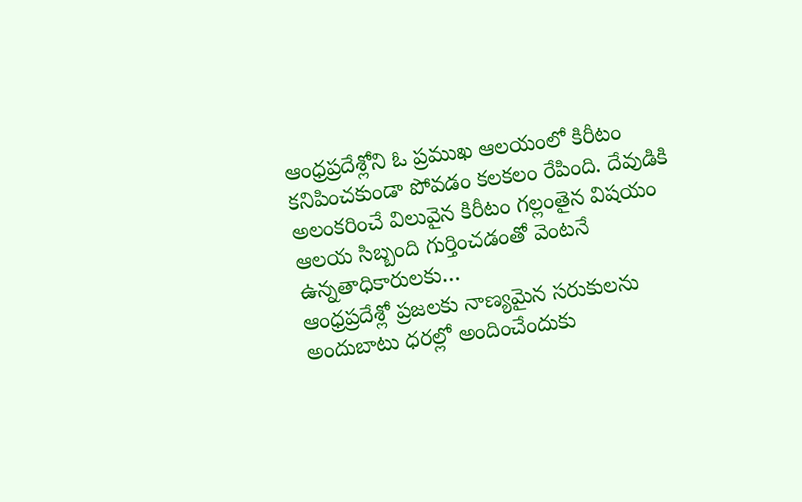ఆంధ్రప్రదేశ్లోని ఓ ప్రముఖ ఆలయంలో కిరీటం కనిపించకుండా పోవడం కలకలం రేపింది. దేవుడికి అలంకరించే విలువైన కిరీటం గల్లంతైన విషయం ఆలయ సిబ్బంది గుర్తించడంతో వెంటనే ఉన్నతాధికారులకు…
ఆంధ్రప్రదేశ్లో ప్రజలకు నాణ్యమైన సరుకులను అందుబాటు ధరల్లో అందించేందుకు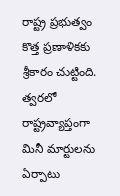రాష్ట్ర ప్రభుత్వం కొత్త ప్రణాళికకు శ్రీకారం చుట్టింది. త్వరలో రాష్ట్రవ్యాప్తంగా మినీ మార్టులను ఏర్పాటు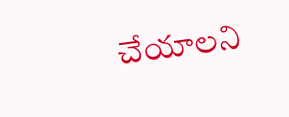చేయాలని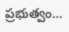ప్రభుత్వం…